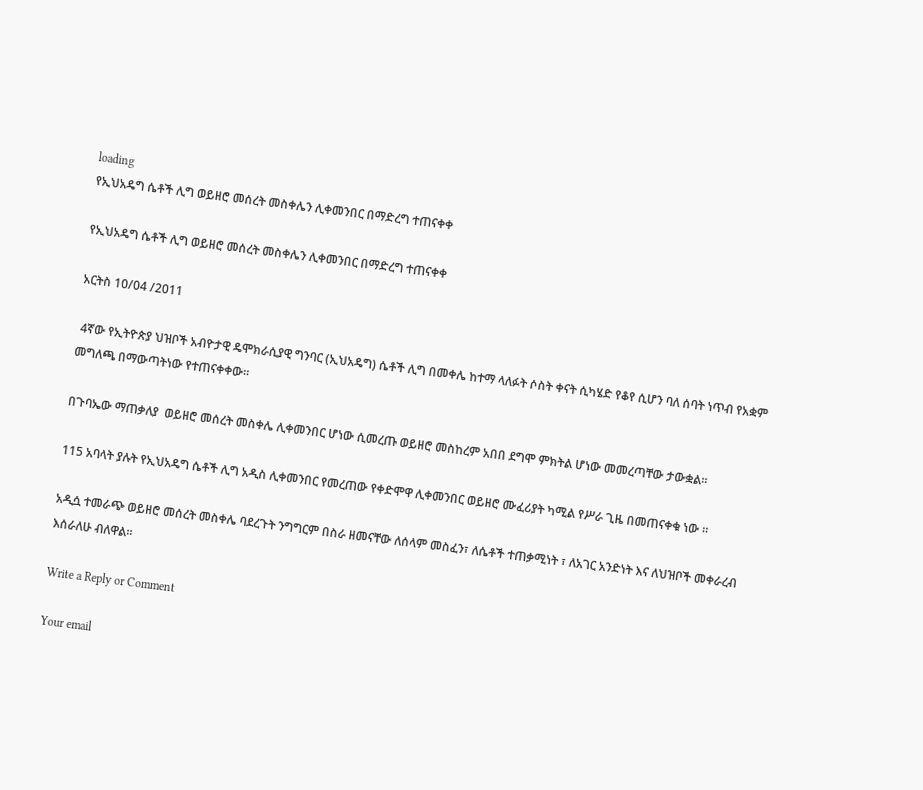loading
የኢህአዴግ ሴቶች ሊግ ወይዘሮ መሰረት መስቀሌን ሊቀመንበር በማድረግ ተጠናቀቀ

የኢህአዴግ ሴቶች ሊግ ወይዘሮ መሰረት መስቀሌን ሊቀመንበር በማድረግ ተጠናቀቀ

አርትስ 10/04 /2011

 4ኛው የኢትዮጵያ ህዝቦች አብዮታዊ ዴሞክራሲያዊ ግንባር (ኢህአዴግ) ሴቶች ሊግ በመቀሌ ከተማ ላለፉት ሶስት ቀናት ሲካሄድ የቆየ ሲሆን ባለ ሰባት ነጥብ የአቋም መግለጫ በማውጣትነው የተጠናቀቀው።

በጉባኤው ማጠቃለያ  ወይዘሮ መሰረት መስቀሌ ሊቀመንበር ሆነው ሲመረጡ ወይዘሮ መስከረም አበበ ደግሞ ምክትል ሆነው መመረጣቸው ታውቋል።

115 አባላት ያሉት የኢህአዴግ ሴቶች ሊግ አዲስ ሊቀመንበር የመረጠው የቀድሞዋ ሊቀመንበር ወይዘሮ ሙፈሪያት ካሚል የሥራ ጊዜ በመጠናቀቁ ነው ።

አዲሷ ተመራጭ ወይዘሮ መሰረት መስቀሌ ባደረጉት ንግግርም በስራ ዘመናቸው ለሰላም መስፈን፣ ለሴቶች ተጠቃሚነት ፣ ለአገር አንድነት እና ለህዝቦች መቀራረብ እሰራለሁ ብለዋል።

Write a Reply or Comment

Your email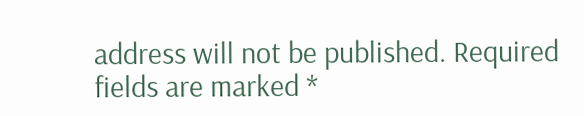address will not be published. Required fields are marked *